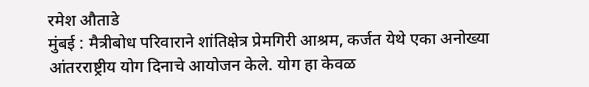रमेश औताडे
मुंबई : मैत्रीबोध परिवाराने शांतिक्षेत्र प्रेमगिरी आश्रम, कर्जत येथे एका अनोख्या आंतरराष्ट्रीय योग दिनाचे आयोजन केले. योग हा केवळ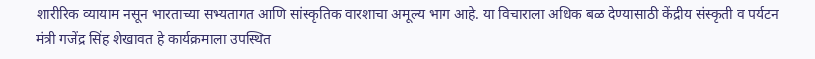शारीरिक व्यायाम नसून भारताच्या सभ्यतागत आणि सांस्कृतिक वारशाचा अमूल्य भाग आहे. या विचाराला अधिक बळ देण्यासाठी केंद्रीय संस्कृती व पर्यटन मंत्री गजेंद्र सिंह शेखावत हे कार्यक्रमाला उपस्थित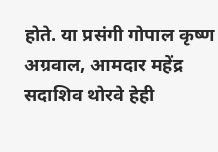होते. या प्रसंगी गोपाल कृष्ण अग्रवाल, आमदार महेंद्र सदाशिव थोरवे हेही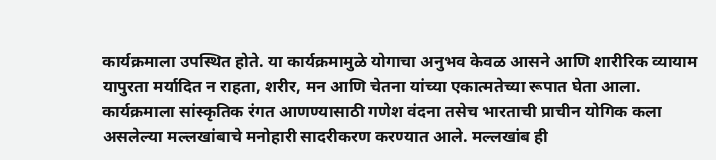कार्यक्रमाला उपस्थित होते. या कार्यक्रमामुळे योगाचा अनुभव केवळ आसने आणि शारीरिक व्यायाम यापुरता मर्यादित न राहता, शरीर, मन आणि चेतना यांच्या एकात्मतेच्या रूपात घेता आला.
कार्यक्रमाला सांस्कृतिक रंगत आणण्यासाठी गणेश वंदना तसेच भारताची प्राचीन योगिक कला असलेल्या मल्लखांबाचे मनोहारी सादरीकरण करण्यात आले. मल्लखांब ही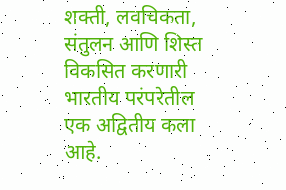शक्ती, लवचिकता, संतुलन आणि शिस्त विकसित करणारी भारतीय परंपरेतील एक अद्वितीय कला आहे.